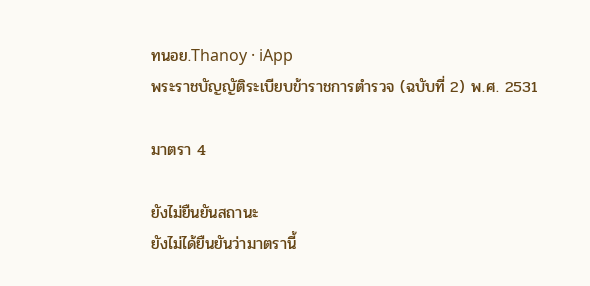ทนอย.Thanoy · iApp
พระราชบัญญัติระเบียบข้าราชการตำรวจ (ฉบับที่ 2) พ.ศ. 2531

มาตรา 4

ยังไม่ยืนยันสถานะ
ยังไม่ได้ยืนยันว่ามาตรานี้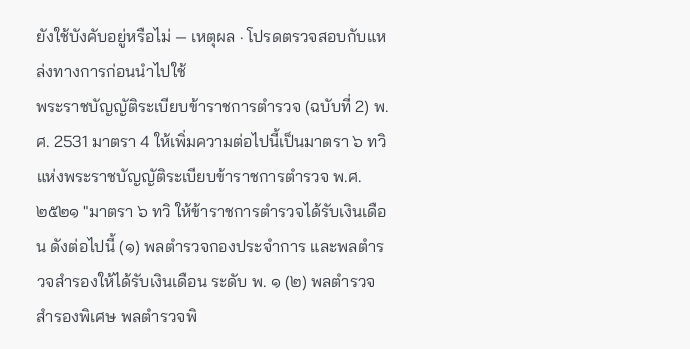ยังใช้บังคับอยู่หรือไม่ — เหตุผล · โปรดตรวจสอบกับแหล่งทางการก่อนนำไปใช้
พระราชบัญญัติระเบียบข้าราชการตำรวจ (ฉบับที่ 2) พ.ศ. 2531 มาตรา 4 ให้เพิ่มความต่อไปนี้เป็นมาตรา ๖ ทวิ แห่งพระราชบัญญัติระเบียบข้าราชการตำรวจ พ.ศ. ๒๕๒๑ "มาตรา ๖ ทวิ ให้ข้าราชการตำรวจได้รับเงินเดือน ดังต่อไปนี้ (๑) พลตำรวจกองประจำการ และพลตำรวจสำรองให้ได้รับเงินเดือน ระดับ พ. ๑ (๒) พลตำรวจสำรองพิเศษ พลตำรวจพิ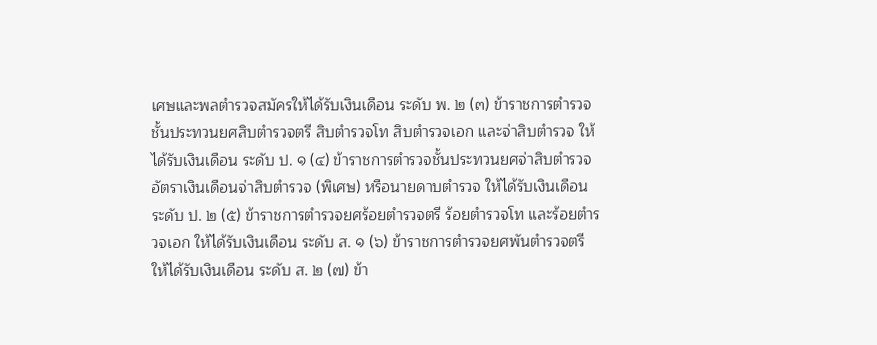เศษและพลตำรวจสมัครให้ได้รับเงินเดือน ระดับ พ. ๒ (๓) ข้าราชการตำรวจชั้นประทวนยศสิบตำรวจตรี สิบตำรวจโท สิบตำรวจเอก และจ่าสิบตำรวจ ให้ได้รับเงินเดือน ระดับ ป. ๑ (๔) ข้าราชการตำรวจชั้นประทวนยศจ่าสิบตำรวจอัตราเงินเดือนจ่าสิบตำรวจ (พิเศษ) หรือนายดาบตำรวจ ให้ได้รับเงินเดือน ระดับ ป. ๒ (๕) ข้าราชการตำรวจยศร้อยตำรวจตรี ร้อยตำรวจโท และร้อยตำรวจเอก ให้ได้รับเงินเดือน ระดับ ส. ๑ (๖) ข้าราชการตำรวจยศพันตำรวจตรี ให้ได้รับเงินเดือน ระดับ ส. ๒ (๗) ข้า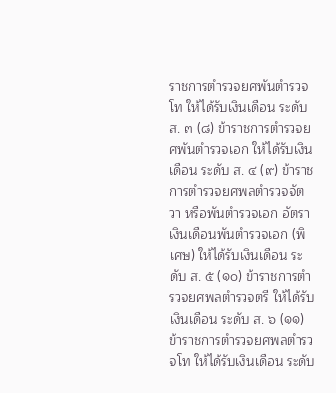ราชการตำรวจยศพันตำรวจโท ให้ได้รับเงินเดือน ระดับ ส. ๓ (๘) ข้าราชการตำรวจยศพันตำรวจเอก ให้ได้รับเงินเดือน ระดับ ส. ๔ (๙) ข้าราชการตำรวจยศพลตำรวจจัตวา หรือพันตำรวจเอก อัตราเงินเดือนพันตำรวจเอก (พิเศษ) ให้ได้รับเงินเดือน ระดับ ส. ๕ (๑๐) ข้าราชการตำรวจยศพลตำรวจตรี ให้ได้รับเงินเดือน ระดับ ส. ๖ (๑๑) ข้าราชการตำรวจยศพลตำรวจโท ให้ได้รับเงินเดือน ระดับ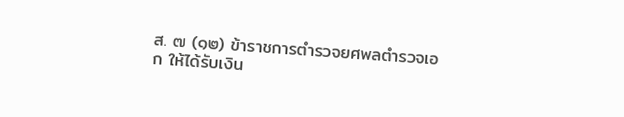ส. ๗ (๑๒) ข้าราชการตำรวจยศพลตำรวจเอก ให้ได้รับเงิน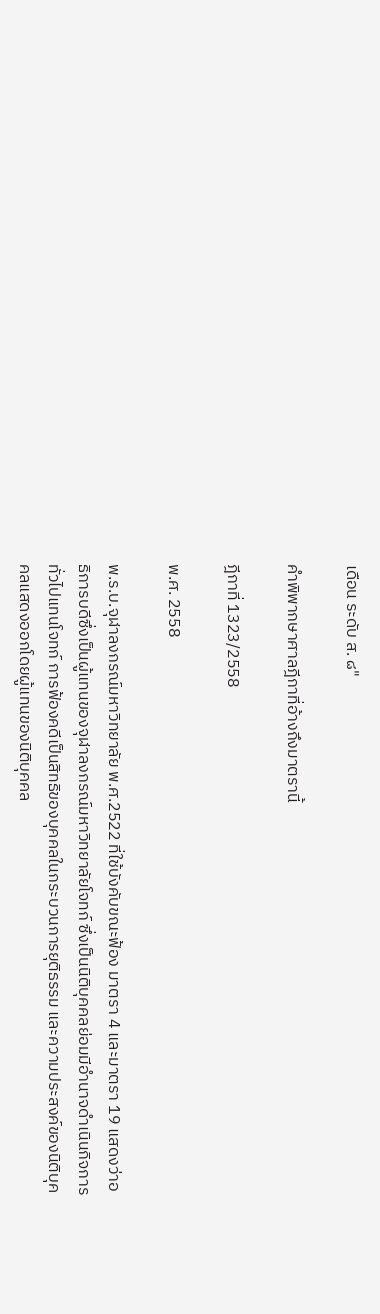เดือน ระดับ ส. ๘"

คำพิพากษาศาลฎีกาที่อ้างถึงมาตรานี้

ฎีกาที่ 1323/2558

พ.ศ. 2558

พ.ร.บ.จุฬาลงกรณ์มหาวิทยาลัย พ.ศ.2522 ที่ใช้บังคับขณะฟ้อง มาตรา 4 และมาตรา 19 แสดงว่าอธิการบดีซึ่งเป็นผู้แทนของจุฬาลงกรณ์มหาวิทยาลัยโจทก์ ซึ่งเป็นนิติบุคคลย่อมมีอำนาจดำเนินกิจการทั่วไปแทนโจทก์ การฟ้องคดีเป็นสิทธิของบุคคลในกระบวนการยุติธรรม และความประสงค์ของนิติบุคคลแสดงออกโดยผู้แทนของนิติบุคคล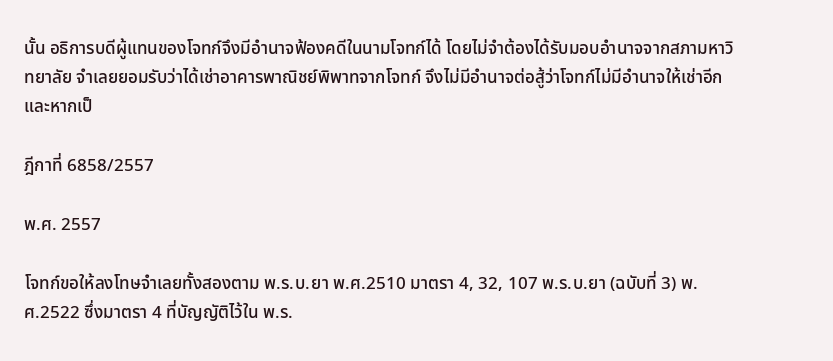นั้น อธิการบดีผู้แทนของโจทก์จึงมีอำนาจฟ้องคดีในนามโจทก์ได้ โดยไม่จำต้องได้รับมอบอำนาจจากสภามหาวิทยาลัย จำเลยยอมรับว่าได้เช่าอาคารพาณิชย์พิพาทจากโจทก์ จึงไม่มีอำนาจต่อสู้ว่าโจทก์ไม่มีอำนาจให้เช่าอีก และหากเป็

ฎีกาที่ 6858/2557

พ.ศ. 2557

โจทก์ขอให้ลงโทษจำเลยทั้งสองตาม พ.ร.บ.ยา พ.ศ.2510 มาตรา 4, 32, 107 พ.ร.บ.ยา (ฉบับที่ 3) พ.ศ.2522 ซึ่งมาตรา 4 ที่บัญญัติไว้ใน พ.ร.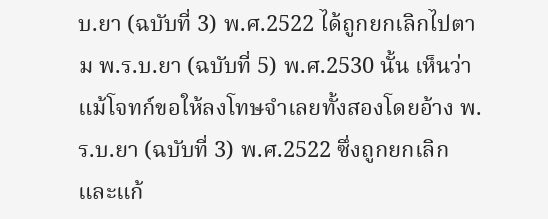บ.ยา (ฉบับที่ 3) พ.ศ.2522 ได้ถูกยกเลิกไปตาม พ.ร.บ.ยา (ฉบับที่ 5) พ.ศ.2530 นั้น เห็นว่า แม้โจทก์ขอให้ลงโทษจำเลยทั้งสองโดยอ้าง พ.ร.บ.ยา (ฉบับที่ 3) พ.ศ.2522 ซึ่งถูกยกเลิกและแก้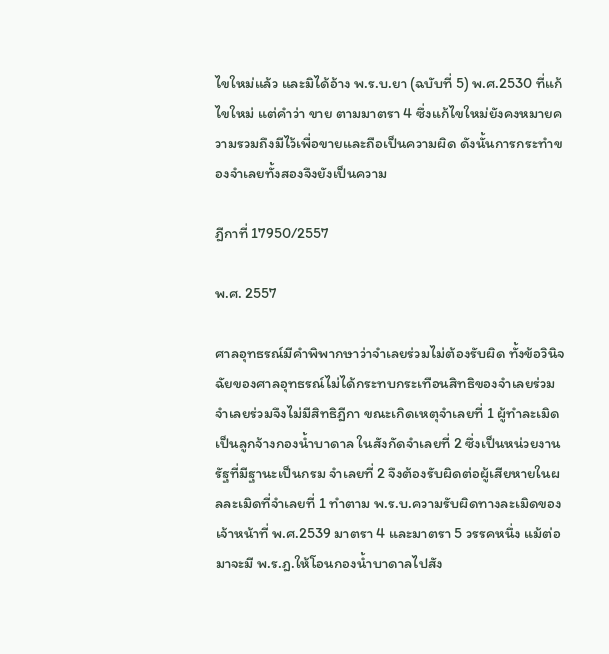ไขใหม่แล้ว และมิได้อ้าง พ.ร.บ.ยา (ฉบับที่ 5) พ.ศ.2530 ที่แก้ไขใหม่ แต่คำว่า ขาย ตามมาตรา 4 ซึ่งแก้ไขใหม่ยังคงหมายความรวมถึงมีไว้เพื่อขายและถือเป็นความผิด ดังนั้นการกระทำของจำเลยทั้งสองจึงยังเป็นความ

ฎีกาที่ 17950/2557

พ.ศ. 2557

ศาลอุทธรณ์มีคำพิพากษาว่าจำเลยร่วมไม่ต้องรับผิด ทั้งข้อวินิจฉัยของศาลอุทธรณ์ไม่ได้กระทบกระเทือนสิทธิของจำเลยร่วม จำเลยร่วมจึงไม่มีสิทธิฎีกา ขณะเกิดเหตุจำเลยที่ 1 ผู้ทำละเมิดเป็นลูกจ้างกองน้ำบาดาล ในสังกัดจำเลยที่ 2 ซึ่งเป็นหน่วยงานรัฐที่มีฐานะเป็นกรม จำเลยที่ 2 จึงต้องรับผิดต่อผู้เสียหายในผลละเมิดที่จำเลยที่ 1 ทำตาม พ.ร.บ.ความรับผิดทางละเมิดของเจ้าหน้าที่ พ.ศ.2539 มาตรา 4 และมาตรา 5 วรรคหนึ่ง แม้ต่อมาจะมี พ.ร.ฎ.ให้โอนกองน้ำบาดาลไปสัง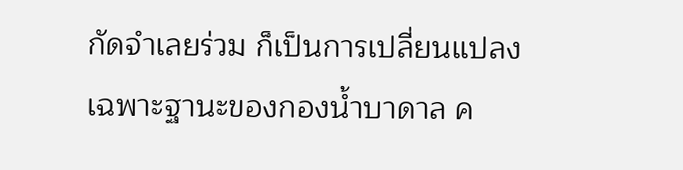กัดจำเลยร่วม ก็เป็นการเปลี่ยนแปลงเฉพาะฐานะของกองน้ำบาดาล ค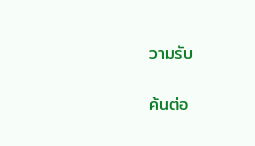วามรับ

ค้นต่อ